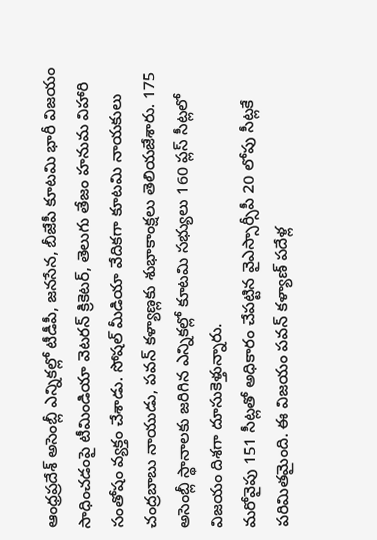ఆంధ్రప్రదేశ్ అసెంబ్లీ ఎన్నికల్లో టీడీపీ, జనసేన, బీజేపీ కూటమి భారీ విజయం సాధించడంపై టీమిండియా వెటరన్ క్రికెటర్, తెలుగు తేజం హనుమ విహారి సంతోషం వ్యక్తం చేశాడు. సోషల్ మీడియా వేదికగా కూటమి నాయకులు చంద్రబాబు నాయుడు, పవన్ కళ్యాణ్లకు శుభాకాంక్షలు తెలియజేశారు. 175 అసెంబ్లీ స్థానాలకు జరిగిన ఎన్నికల్లో కూటమి సభ్యులు 160 ప్లస్ సీట్లలో విజయం దిశగా దూసుకెళ్తున్నారు.
మరోవైపు 151 సీట్లతో అధికారం చేపట్టిన వైఎస్సార్సీపీ 20 లోపు సీట్లకే పరిమితమైంది. ఈ విజయం పవన్ కళ్యాణ్ పదేళ్ల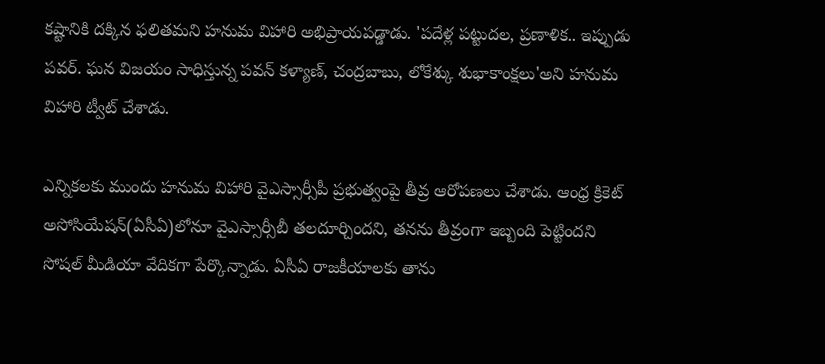కష్టానికి దక్కిన ఫలితమని హనుమ విహారి అభిప్రాయపడ్డాడు. 'పదేళ్ల పట్టుదల, ప్రణాళిక.. ఇప్పుడు పవర్. ఘన విజయం సాధిస్తున్న పవన్ కళ్యాణ్, చంద్రబాబు, లోకేశ్కు శుభాకాంక్షలు'అని హనుమ విహారి ట్వీట్ చేశాడు.

ఎన్నికలకు ముందు హనుమ విహారి వైఎస్సార్సీపీ ప్రభుత్వంపై తీవ్ర ఆరోపణలు చేశాడు. ఆంధ్ర క్రికెట్ అసోసియేషన్(ఏసీఏ)లోనూ వైఎస్సార్సీబీ తలదూర్చిందని, తనను తీవ్రంగా ఇబ్బంది పెట్టిందని సోషల్ మీడియా వేదికగా పేర్కొన్నాడు. ఏసీఏ రాజకీయాలకు తాను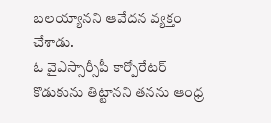బలయ్యానని ఆవేదన వ్యక్తం చేశాడు.
ఓ వైఎస్సార్సీపీ కార్పోరేటర్ కొడుకును తిట్టానని తనను ఆంధ్ర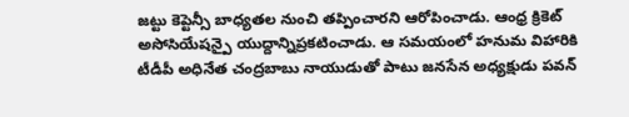జట్టు కెప్టెన్సీ బాధ్యతల నుంచి తప్పించారని ఆరోపించాడు. ఆంధ్ర క్రికెట్ అసోసియేషన్పై యుద్దాన్నిప్రకటించాడు. ఆ సమయంలో హనుమ విహారికి టీడీపీ అధినేత చంద్రబాబు నాయుడుతో పాటు జనసేన అధ్యక్షుడు పవన్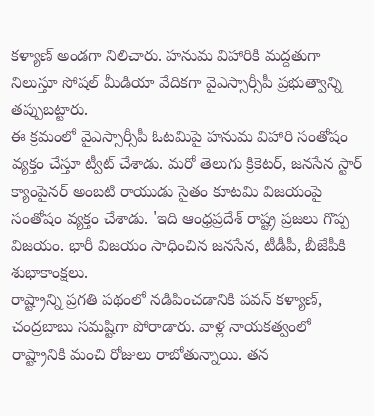కళ్యాణ్ అండగా నిలిచారు. హనుమ విహారికి మద్దతుగా నిలుస్తూ సోషల్ మీడియా వేదికగా వైఎస్సార్సీపీ ప్రభుత్వాన్ని తప్పుబట్టారు.
ఈ క్రమంలో వైఎస్సార్సీపీ ఓటమిపై హనుమ విహారి సంతోషం వ్యక్తం చేస్తూ ట్వీట్ చేశాడు. మరో తెలుగు క్రికెటర్, జనసేన స్టార్ క్యాంపైనర్ అంబటి రాయుడు సైతం కూటమి విజయంపై సంతోషం వ్యక్తం చేశాడు. 'ఇది ఆంధ్రప్రదేశ్ రాష్ట్ర ప్రజలు గొప్ప విజయం. భారీ విజయం సాధించిన జనసేన, టీడీపీ, బీజేపీకి శుభాకాంక్షలు.
రాష్ట్రాన్ని ప్రగతి పథంలో నడిపించడానికి పవన్ కళ్యాణ్, చంద్రబాబు సమష్టిగా పోరాడారు. వాళ్ల నాయకత్వంలో రాష్ట్రానికి మంచి రోజులు రాబోతున్నాయి. తన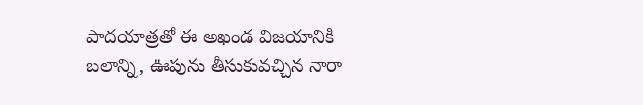పాదయాత్రతో ఈ అఖండ విజయానికి బలాన్ని, ఊపును తీసుకువచ్చిన నారా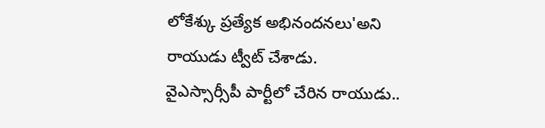లోకేశ్కు ప్రత్యేక అభినందనలు'అని రాయుడు ట్వీట్ చేశాడు.
వైఎస్సార్సీపీ పార్టీలో చేరిన రాయుడు..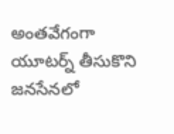అంతవేగంగా యూటర్న్ తీసుకొని జనసేనలో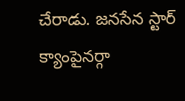చేరాడు. జనసేన స్టార్ క్యాంపైనర్గా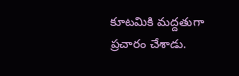కూటమికి మద్దతుగా ప్రచారం చేశాడు.